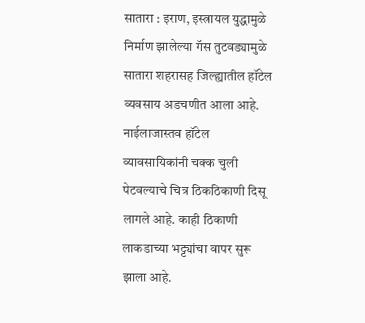सातारा : इराण, इस्त्रायल युद्धामुळे निर्माण झालेल्या गॅस तुटवड्यामुळे सातारा शहरासह जिल्ह्यातील हॉटेल व्यवसाय अडचणीत आला आहे. नाईलाजास्तव हॉटेल व्यावसायिकांनी चक्क चुली पेटवल्याचे चित्र ठिकठिकाणी दिसू लागले आहे. काही ठिकाणी लाकडाच्या भट्ट्यांचा वापर सुरू झाला आहे.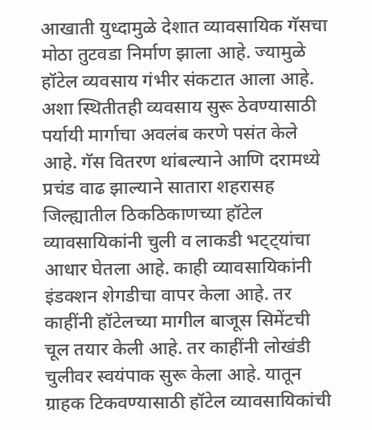आखाती युध्दामुळे देशात व्यावसायिक गॅसचा मोठा तुटवडा निर्माण झाला आहे. ज्यामुळे हॉटेल व्यवसाय गंभीर संकटात आला आहे. अशा स्थितीतही व्यवसाय सुरू ठेवण्यासाठी पर्यायी मार्गाचा अवलंब करणे पसंत केले आहे. गॅस वितरण थांबल्याने आणि दरामध्ये प्रचंड वाढ झाल्याने सातारा शहरासह जिल्ह्यातील ठिकठिकाणच्या हॉटेल व्यावसायिकांनी चुली व लाकडी भट्ट्यांचा आधार घेतला आहे. काही व्यावसायिकांनी इंडक्शन शेगडीचा वापर केला आहे. तर काहींनी हॉटेलच्या मागील बाजूस सिमेंटची चूल तयार केली आहे. तर काहींनी लोखंडी चुलीवर स्वयंपाक सुरू केला आहे. यातून ग्राहक टिकवण्यासाठी हॉटेल व्यावसायिकांची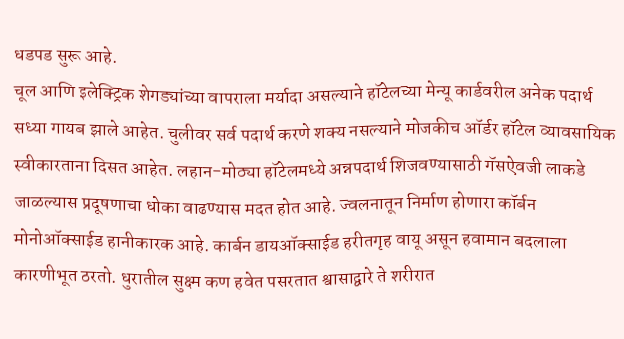धडपड सुरू आहे.
चूल आणि इलेक्ट्रिक शेगड्यांच्या वापराला मर्यादा असल्याने हॉटेलच्या मेन्यू कार्डवरील अनेक पदार्थ सध्या गायब झाले आहेत. चुलीवर सर्व पदार्थ करणे शक्य नसल्याने मोजकीच ऑर्डर हॉटेल व्यावसायिक स्वीकारताना दिसत आहेत. लहान-मोठ्या हॉटेलमध्ये अन्नपदार्थ शिजवण्यासाठी गॅसऐवजी लाकडे जाळल्यास प्रदूषणाचा धोका वाढण्यास मदत होत आहे. ज्वलनातून निर्माण होणारा कॉर्बन मोनोऑक्साईड हानीकारक आहे. कार्बन डायऑक्साईड हरीतगृह वायू असून हवामान बदलाला कारणीभूत ठरतो. धुरातील सुक्ष्म कण हवेत पसरतात श्वासाद्वारे ते शरीरात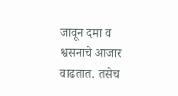जावून दमा व श्वसनाचे आजार वाढतात. तसेच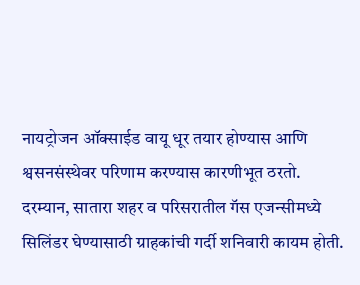नायट्रोजन ऑक्साईड वायू धूर तयार होण्यास आणि श्वसनसंस्थेवर परिणाम करण्यास कारणीभूत ठरतो.
दरम्यान, सातारा शहर व परिसरातील गॅस एजन्सीमध्ये सिलिंडर घेण्यासाठी ग्राहकांची गर्दी शनिवारी कायम होती.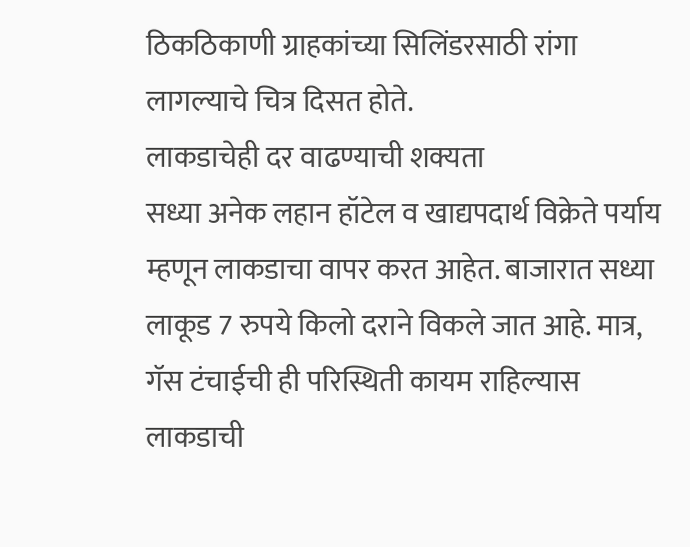ठिकठिकाणी ग्राहकांच्या सिलिंडरसाठी रांगा लागल्याचे चित्र दिसत होते.
लाकडाचेही दर वाढण्याची शक्यता
सध्या अनेक लहान हॉटेल व खाद्यपदार्थ विक्रेते पर्याय म्हणून लाकडाचा वापर करत आहेत. बाजारात सध्या लाकूड 7 रुपये किलो दराने विकले जात आहे. मात्र, गॅस टंचाईची ही परिस्थिती कायम राहिल्यास लाकडाची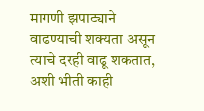मागणी झपाट्याने वाढण्याची शक्यता असून त्याचे दरही वाढू शकतात, अशी भीती काही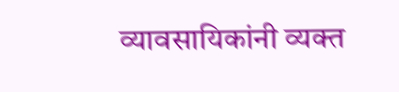व्यावसायिकांनी व्यक्त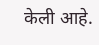केली आहे.